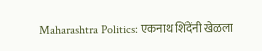Maharashtra Politics: एकनाथ शिंदेंनी खेळला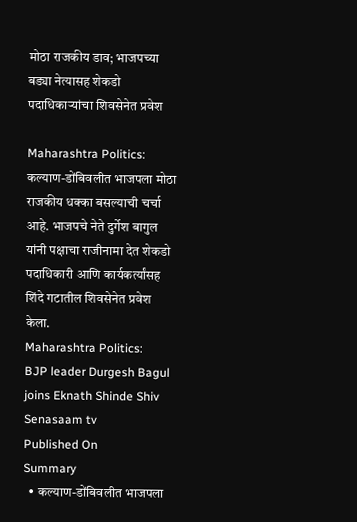मोठा राजकीय डाव; भाजपच्या बड्या नेत्यासह शेकडो पदाधिकाऱ्यांचा शिवसेनेत प्रवेश

Maharashtra Politics: कल्याण-डोंबिवलीत भाजपला मोठा राजकीय धक्का बसल्याची चर्चा आहे. भाजपचे नेते दुर्गेश बागुल यांनी पक्षाचा राजीनामा देत शेकडो पदाधिकारी आणि कार्यकर्त्यांसह शिंदे गटातील शिवसेनेत प्रवेश केला.
Maharashtra Politics:
BJP leader Durgesh Bagul joins Eknath Shinde Shiv Senasaam tv
Published On
Summary
  • कल्याण-डोंबिवलीत भाजपला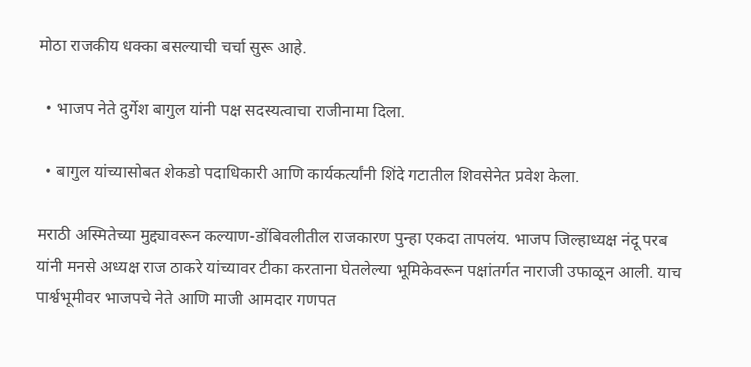मोठा राजकीय धक्का बसल्याची चर्चा सुरू आहे.

  • भाजप नेते दुर्गेश बागुल यांनी पक्ष सदस्यत्वाचा राजीनामा दिला.

  • बागुल यांच्यासोबत शेकडो पदाधिकारी आणि कार्यकर्त्यांनी शिंदे गटातील शिवसेनेत प्रवेश केला.

मराठी अस्मितेच्या मुद्द्यावरून कल्याण-डोंबिवलीतील राजकारण पुन्हा एकदा तापलंय. भाजप जिल्हाध्यक्ष नंदू परब यांनी मनसे अध्यक्ष राज ठाकरे यांच्यावर टीका करताना घेतलेल्या भूमिकेवरून पक्षांतर्गत नाराजी उफाळून आली. याच पार्श्वभूमीवर भाजपचे नेते आणि माजी आमदार गणपत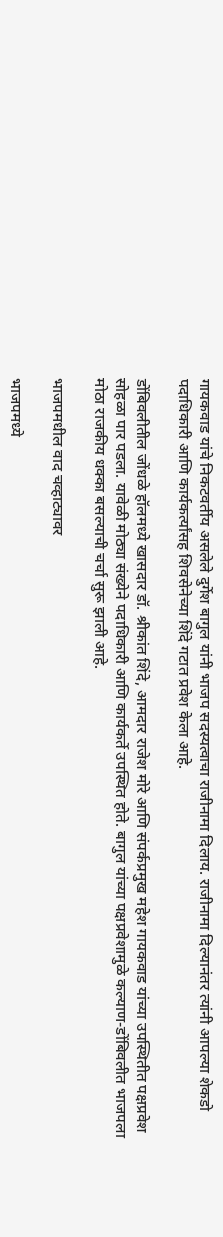गायकवाड यांचे निकटवर्तीय असलेले दुर्गेश बागुल यांनी भाजप सदस्यत्वाचा राजीनामा दिलाय. राजीनामा दिल्यानंतर त्यांनी आपल्या शेकडो पदाधिकारी आणि कार्यकर्त्यांसह शिवसेनेच्या शिंदे गटात प्रवेश केला आहे.

डोंबिवलीतील जोंधळे हॉलमध्ये खासदार डॉ. श्रीकांत शिंदे, आमदार राजेश मोरे आणि संपर्कप्रमुख महेश गायकवाड यांच्या उपस्थितीत पक्षप्रवेश सोहळा पार पडला. यावेळी मोठ्या संख्येने पदाधिकारी आणि कार्यकर्ते उपस्थित होते. बागुल यांच्या पक्षप्रवेशामुळे कल्याण-डोंबिवलीत भाजपला मोठा राजकीय धक्का बसल्याची चर्चा सुरू झाली आहे.

भाजपमधील वाद चव्हाट्यावर

भाजपमध्ये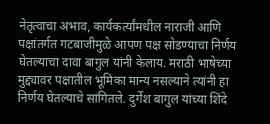नेतृत्वाचा अभाव, कार्यकर्त्यांमधील नाराजी आणि पक्षांतर्गत गटबाजीमुळे आपण पक्ष सोडण्याचा निर्णय घेतल्याचा दावा बागुल यांनी केलाय. मराठी भाषेच्या मुद्द्यावर पक्षातील भूमिका मान्य नसल्याने त्यांनी हा निर्णय घेतल्याचे सांगितले. दुर्गेश बागुल यांच्या शिंदे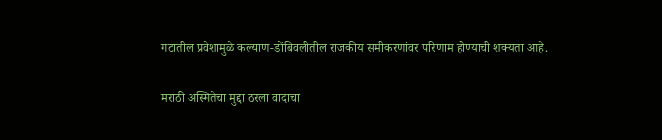गटातील प्रवेशामुळे कल्याण-डोंबिवलीतील राजकीय समीकरणांवर परिणाम होण्याची शक्यता आहे.

मराठी अस्मितेचा मुद्दा ठरला वादाचा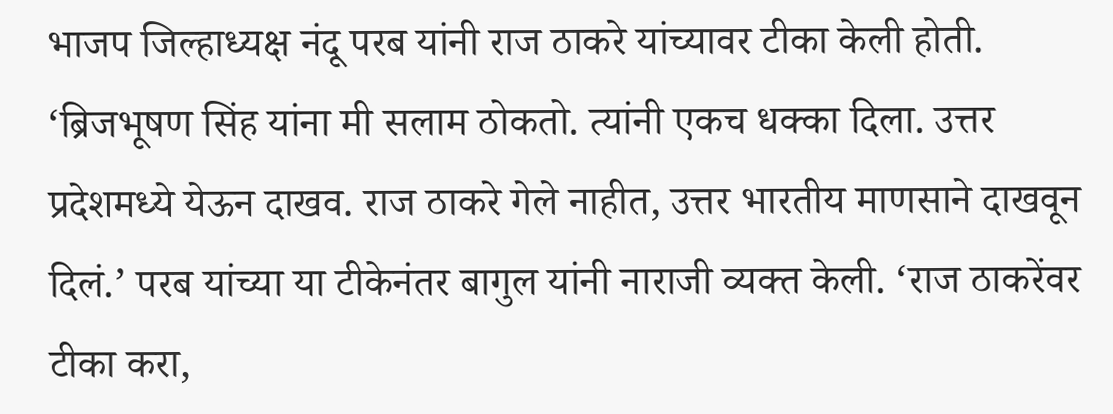भाजप जिल्हाध्यक्ष नंदू परब यांनी राज ठाकरे यांच्यावर टीका केली होती. ‘ब्रिजभूषण सिंह यांना मी सलाम ठोकतो. त्यांनी एकच धक्का दिला. उत्तर प्रदेशमध्ये येऊन दाखव. राज ठाकरे गेले नाहीत, उत्तर भारतीय माणसाने दाखवून दिलं.’ परब यांच्या या टीकेनंतर बागुल यांनी नाराजी व्यक्त केली. ‘राज ठाकरेंवर टीका करा,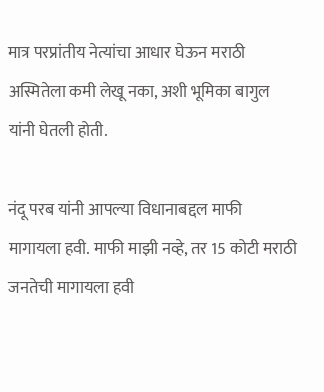मात्र परप्रांतीय नेत्यांचा आधार घेऊन मराठी अस्मितेला कमी लेखू नका, अशी भूमिका बागुल यांनी घेतली होती.

नंदू परब यांनी आपल्या विधानाबद्दल माफी मागायला हवी. माफी माझी नव्हे, तर 15 कोटी मराठी जनतेची मागायला हवी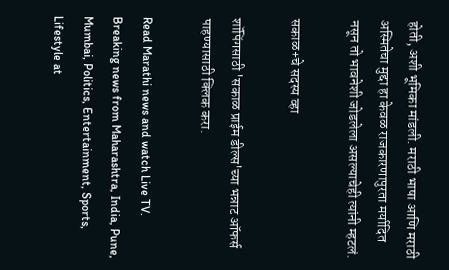होती, अशी भूमिका मांडली. मराठी भाषा आणि मराठी अस्मितेचा मुद्दा हा केवळ राजकारणापुरता मर्यादित नसून तो भावनेशी जोडलेला असल्याचेही त्यांनी म्हटलं.

सकाळ+चे सदस्य व्हा

शॉपिंगसाठी 'सकाळ प्राईम डील्स'च्या भन्नाट ऑफर्स पाहण्यासाठी क्लिक करा.

Read Marathi news and watch Live TV. Breaking news from Maharashtra, India, Pune, Mumbai, Politics, Entertainment, Sports, Lifestyle at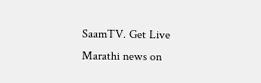SaamTV. Get Live Marathi news on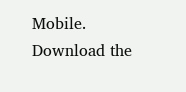Mobile. Download the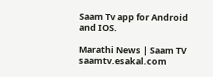Saam Tv app for Android and IOS.

Marathi News | Saam TV
saamtv.esakal.com